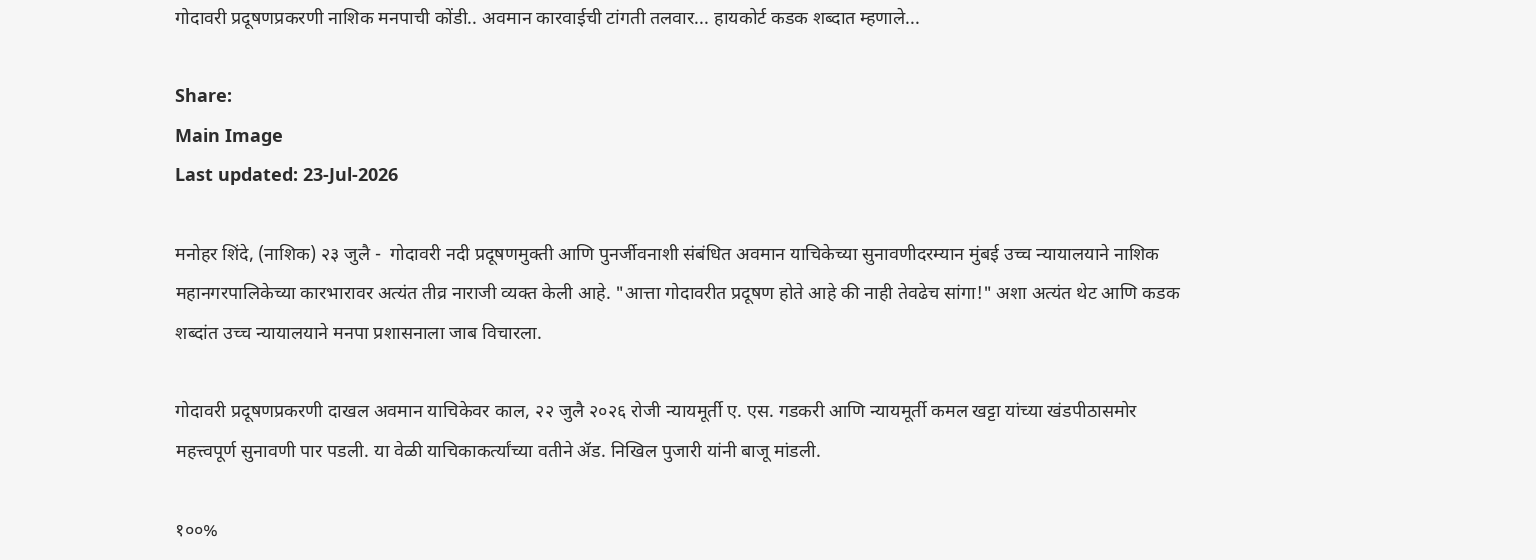गोदावरी प्रदूषणप्रकरणी नाशिक मनपाची कोंडी.. अवमान कारवाईची टांगती तलवार... हायकोर्ट कडक शब्दात म्हणाले...

Share:
Main Image
Last updated: 23-Jul-2026

मनोहर शिंदे, (नाशिक) २३ जुलै -  गोदावरी नदी प्रदूषणमुक्ती आणि पुनर्जीवनाशी संबंधित अवमान याचिकेच्या सुनावणीदरम्यान मुंबई उच्च न्यायालयाने नाशिक महानगरपालिकेच्या कारभारावर अत्यंत तीव्र नाराजी व्यक्त केली आहे. "आत्ता गोदावरीत प्रदूषण होते आहे की नाही तेवढेच सांगा!" अशा अत्यंत थेट आणि कडक शब्दांत उच्च न्यायालयाने मनपा प्रशासनाला जाब विचारला.

गोदावरी प्रदूषणप्रकरणी दाखल अवमान याचिकेवर काल, २२ जुलै २०२६ रोजी न्यायमूर्ती ए. एस. गडकरी आणि न्यायमूर्ती कमल खट्टा यांच्या खंडपीठासमोर महत्त्वपूर्ण सुनावणी पार पडली. या वेळी याचिकाकर्त्यांच्या वतीने ॲड. निखिल पुजारी यांनी बाजू मांडली.

१००%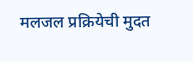मलजल प्रक्रियेची मुदत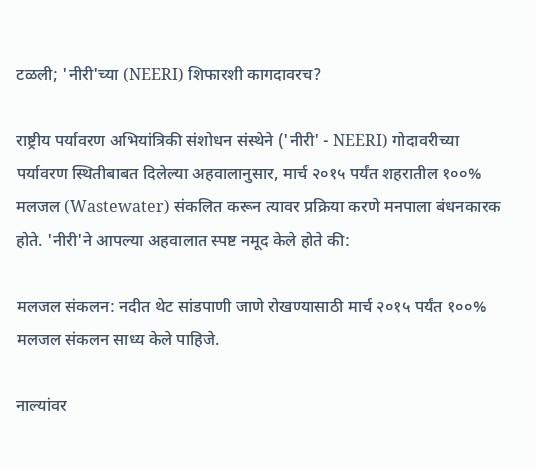टळली; 'नीरी'च्या (NEERI) शिफारशी कागदावरच?

राष्ट्रीय पर्यावरण अभियांत्रिकी संशोधन संस्थेने ('नीरी' - NEERI) गोदावरीच्या पर्यावरण स्थितीबाबत दिलेल्या अहवालानुसार, मार्च २०१५ पर्यंत शहरातील १००% मलजल (Wastewater) संकलित करून त्यावर प्रक्रिया करणे मनपाला बंधनकारक होते. 'नीरी'ने आपल्या अहवालात स्पष्ट नमूद केले होते की:

मलजल संकलन: नदीत थेट सांडपाणी जाणे रोखण्यासाठी मार्च २०१५ पर्यंत १००% मलजल संकलन साध्य केले पाहिजे.

नाल्यांवर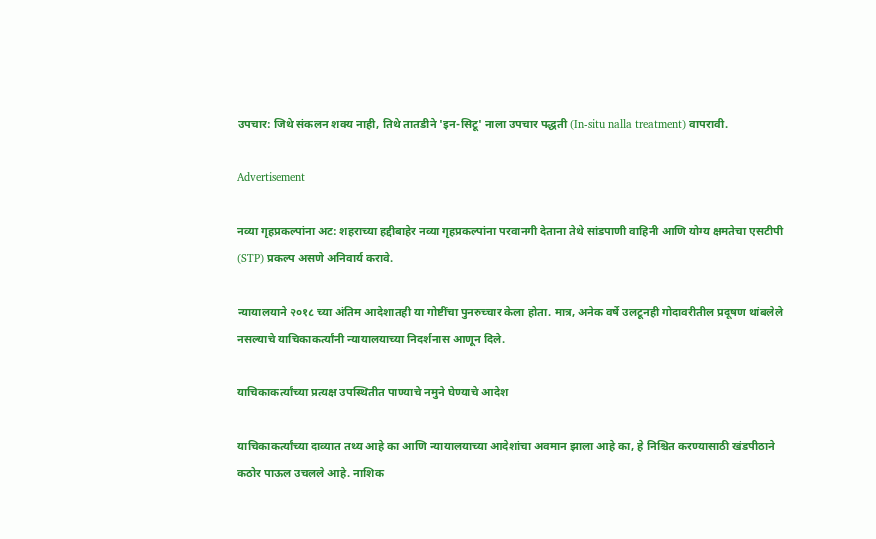उपचार: जिथे संकलन शक्य नाही, तिथे तातडीने 'इन-सिटू' नाला उपचार पद्धती (In-situ nalla treatment) वापरावी.

Advertisement

नव्या गृहप्रकल्पांना अट: शहराच्या हद्दीबाहेर नव्या गृहप्रकल्पांना परवानगी देताना तेथे सांडपाणी वाहिनी आणि योग्य क्षमतेचा एसटीपी (STP) प्रकल्प असणे अनिवार्य करावे.

न्यायालयाने २०१८ च्या अंतिम आदेशातही या गोष्टींचा पुनरुच्चार केला होता. मात्र, अनेक वर्षे उलटूनही गोदावरीतील प्रदूषण थांबलेले नसल्याचे याचिकाकर्त्यांनी न्यायालयाच्या निदर्शनास आणून दिले.

याचिकाकर्त्यांच्या प्रत्यक्ष उपस्थितीत पाण्याचे नमुने घेण्याचे आदेश

याचिकाकर्त्यांच्या दाव्यात तथ्य आहे का आणि न्यायालयाच्या आदेशांचा अवमान झाला आहे का, हे निश्चित करण्यासाठी खंडपीठाने कठोर पाऊल उचलले आहे. नाशिक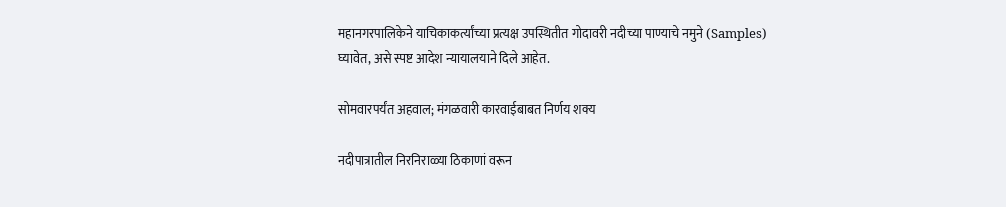महानगरपालिकेने याचिकाकर्त्यांच्या प्रत्यक्ष उपस्थितीत गोदावरी नदीच्या पाण्याचे नमुने (Samples) घ्यावेत, असे स्पष्ट आदेश न्यायालयाने दिले आहेत.

सोमवारपर्यंत अहवाल; मंगळवारी कारवाईबाबत निर्णय शक्य

नदीपात्रातील निरनिराळ्या ठिकाणां वरून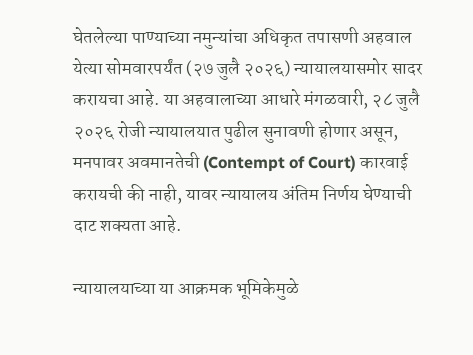घेतलेल्या पाण्याच्या नमुन्यांचा अधिकृत तपासणी अहवाल येत्या सोमवारपर्यंत (२७ जुलै २०२६) न्यायालयासमोर सादर करायचा आहे. या अहवालाच्या आधारे मंगळवारी, २८ जुलै २०२६ रोजी न्यायालयात पुढील सुनावणी होणार असून, मनपावर अवमानतेची (Contempt of Court) कारवाई करायची की नाही, यावर न्यायालय अंतिम निर्णय घेण्याची दाट शक्यता आहे.

न्यायालयाच्या या आक्रमक भूमिकेमुळे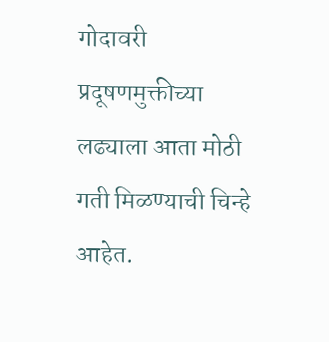गोदावरी प्रदूषणमुक्तीच्या लढ्याला आता मोठी गती मिळण्याची चिन्हे आहेत.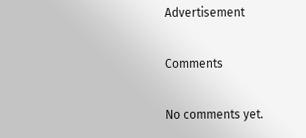Advertisement

Comments

No comments yet.